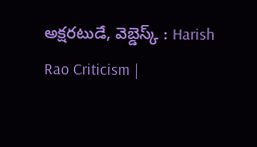అక్షరటుడే, వెబ్డెస్క్ : Harish Rao Criticism |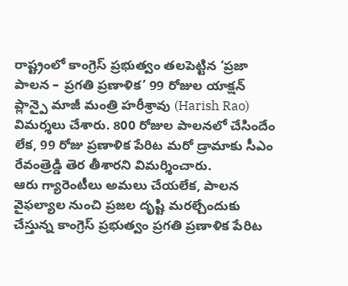రాష్ట్రంలో కాంగ్రెస్ ప్రభుత్వం తలపెట్టిన ‘ప్రజా పాలన – ప్రగతి ప్రణాళిక’ 99 రోజుల యాక్షన్ ప్లాన్పై మాజీ మంత్రి హరీశ్రావు (Harish Rao) విమర్శలు చేశారు. 800 రోజుల పాలనలో చేసిందేం లేక, 99 రోజు ప్రణాళిక పేరిట మరో డ్రామాకు సీఎం రేవంత్రెడ్డి తెర తీశారని విమర్శించారు.
ఆరు గ్యారెంటీలు అమలు చేయలేక, పాలన వైఫల్యాల నుంచి ప్రజల దృష్టి మరల్చేందుకు చేస్తున్న కాంగ్రెస్ ప్రభుత్వం ప్రగతి ప్రణాళిక పేరిట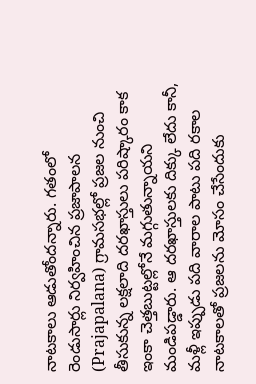నాటకాలు ఆడుతోందన్నారు. గతంలో రెండుసార్లు నిర్వహించిన ప్రజాపాలన (Prajapalana) గ్రామసభల్లో ప్రజల నుంచి తీసుకున్న లక్షలాది దరఖాస్తులు పరిష్కారం కాక ఇంకా చెత్తబుట్టల్లోనే మగ్గుతున్నాయని మండిపడ్డారు. ఆ దరఖాస్తులకు దిక్కు లేదు కానీ, మళ్లీ ఇప్పుడు పది వారాల పాటు పది రకాల నాటకాలతో ప్రజలను మోసం చేసేందుకు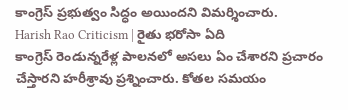కాంగ్రెస్ ప్రభుత్వం సిద్ధం అయిందని విమర్శించారు.
Harish Rao Criticism | రైతు భరోసా ఏది
కాంగ్రెస్ రెండున్నరేళ్ల పాలనలో అసలు ఏం చేశారని ప్రచారం చేస్తారని హరీశ్రావు ప్రశ్నించారు. కోతల సమయం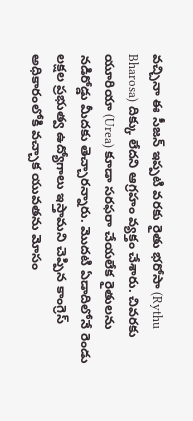వచ్చినా ఈ సీజన్ ఇప్పటి వరకు రైతు భరోసా (Rythu Bharosa) దిక్కు లేదని ఆగ్రహం వ్యక్తం చేశారు. చివరకు యూరియా (Urea) కూడా సరఫరా చేయలేక రైతులను నడిరోడ్డు మీదకు తెచ్చారన్నారు. మొదటి ఏడాదిలోనే రెండు లక్షల ప్రభుత్వ ఉద్యోగాలు ఇస్తామని చెప్పిన కాంగ్రెస్ అధికారంలోకి వచ్చాక యువతను మోసం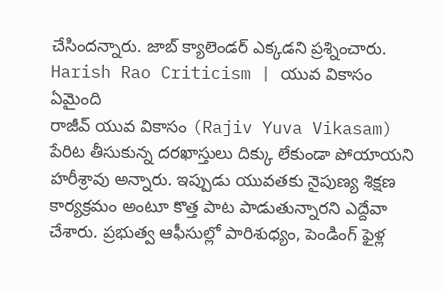చేసిందన్నారు. జాబ్ క్యాలెండర్ ఎక్కడని ప్రశ్నించారు.
Harish Rao Criticism | యువ వికాసం ఏమైంది
రాజీవ్ యువ వికాసం (Rajiv Yuva Vikasam) పేరిట తీసుకున్న దరఖాస్తులు దిక్కు లేకుండా పోయాయని హరీశ్రావు అన్నారు. ఇప్పుడు యువతకు నైపుణ్య శిక్షణ కార్యక్రమం అంటూ కొత్త పాట పాడుతున్నారని ఎద్దేవా చేశారు. ప్రభుత్వ ఆఫీసుల్లో పారిశుధ్యం, పెండింగ్ ఫైళ్ల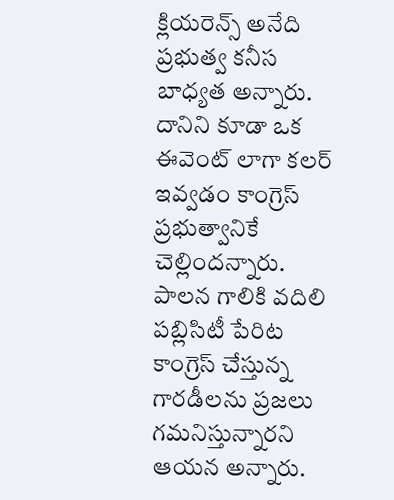క్లియరెన్స్ అనేది ప్రభుత్వ కనీస బాధ్యత అన్నారు. దానిని కూడా ఒక ఈవెంట్ లాగా కలర్ ఇవ్వడం కాంగ్రెస్ ప్రభుత్వానికే చెల్లిందన్నారు. పాలన గాలికి వదిలి పబ్లిసిటీ పేరిట కాంగ్రెస్ చేస్తున్న గారడీలను ప్రజలు గమనిస్తున్నారని ఆయన అన్నారు.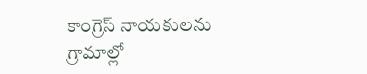కాంగ్రెస్ నాయకులను గ్రామాల్లో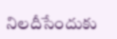నిలదీసేందుకు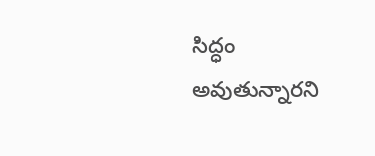సిద్ధం అవుతున్నారని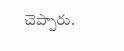చెప్పారు.